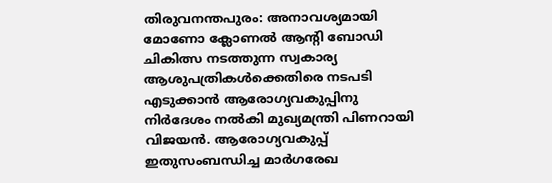തിരുവനന്തപുരം: അനാവശ്യമായി മോണോ ക്ലോണൽ ആന്റി ബോഡി ചികിത്സ നടത്തുന്ന സ്വകാര്യ ആശുപത്രികൾക്കെതിരെ നടപടി എടുക്കാൻ ആരോഗ്യവകുപ്പിനു നിർദേശം നൽകി മുഖ്യമന്ത്രി പിണറായി വിജയൻ. ആരോഗ്യവകുപ്പ് ഇതുസംബന്ധിച്ച മാർഗരേഖ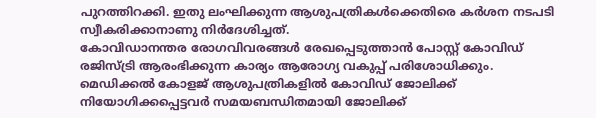പുറത്തിറക്കി. ഇതു ലംഘിക്കുന്ന ആശുപത്രികൾക്കെതിരെ കർശന നടപടി സ്വീകരിക്കാനാണു നിർദേശിച്ചത്.
കോവിഡാനന്തര രോഗവിവരങ്ങൾ രേഖപ്പെടുത്താൻ പോസ്റ്റ് കോവിഡ് രജിസ്ട്രി ആരംഭിക്കുന്ന കാര്യം ആരോഗ്യ വകുപ്പ് പരിശോധിക്കും. മെഡിക്കൽ കോളജ് ആശുപത്രികളിൽ കോവിഡ് ജോലിക്ക് നിയോഗിക്കപ്പെട്ടവർ സമയബന്ധിതമായി ജോലിക്ക്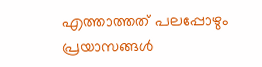എത്താത്തത് പലപ്പോഴും പ്രയാസങ്ങൾ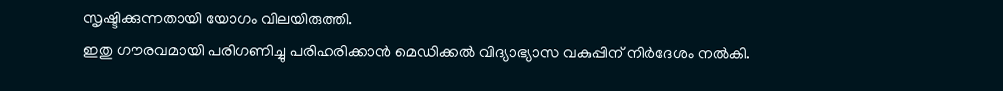സൃഷ്ടിക്കുന്നതായി യോഗം വിലയിരുത്തി.
ഇതു ഗൗരവമായി പരിഗണിച്ചു പരിഹരിക്കാൻ മെഡിക്കൽ വിദ്യാഭ്യാസ വകുപ്പിന് നിർദേശം നൽകി.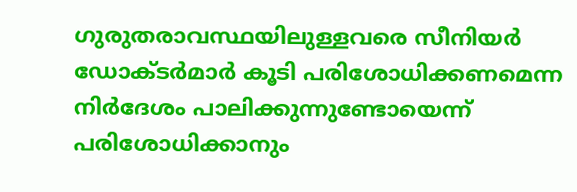ഗുരുതരാവസ്ഥയിലുള്ളവരെ സീനിയർ ഡോക്ടർമാർ കൂടി പരിശോധിക്കണമെന്ന നിർദേശം പാലിക്കുന്നുണ്ടോയെന്ന് പരിശോധിക്കാനും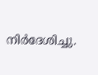നിർദേശിച്ചു.